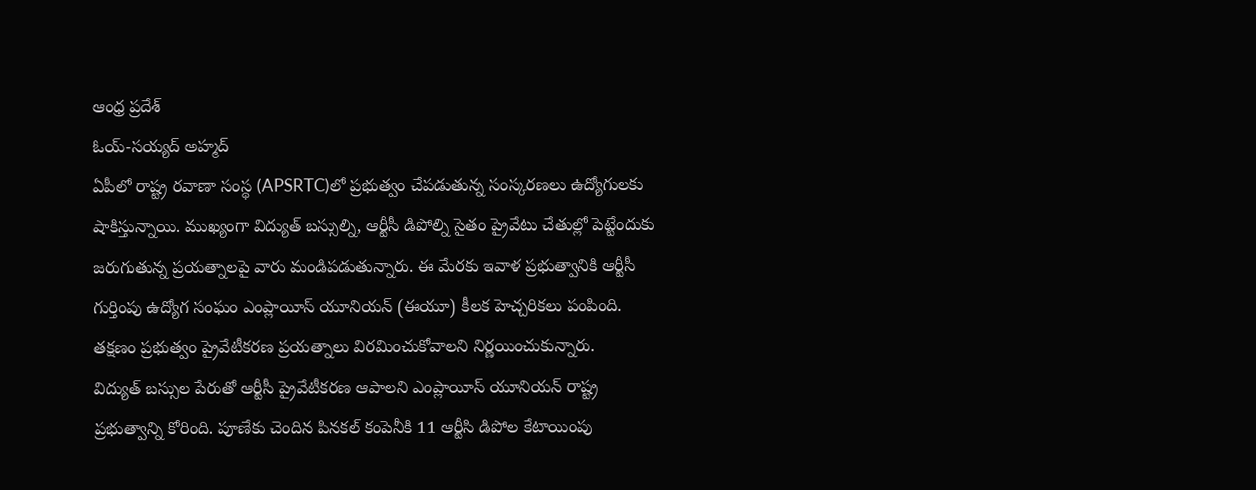ఆంధ్ర ప్రదేశ్
ఓయ్-సయ్యద్ అహ్మద్
ఏపీలో రాష్ట్ర రవాణా సంస్థ (APSRTC)లో ప్రభుత్వం చేపడుతున్న సంస్కరణలు ఉద్యోగులకు షాకిస్తున్నాయి. ముఖ్యంగా విద్యుత్ బస్సుల్ని, ఆర్టీసీ డిపోల్ని సైతం ప్రైవేటు చేతుల్లో పెట్టేందుకు జరుగుతున్న ప్రయత్నాలపై వారు మండిపడుతున్నారు. ఈ మేరకు ఇవాళ ప్రభుత్వానికి ఆర్టీసీ గుర్తింపు ఉద్యోగ సంఘం ఎంప్లాయీస్ యూనియన్ (ఈయూ) కీలక హెచ్చరికలు పంపింది. తక్షణం ప్రభుత్వం ప్రైవేటీకరణ ప్రయత్నాలు విరమించుకోవాలని నిర్ణయించుకున్నారు.
విద్యుత్ బస్సుల పేరుతో ఆర్టీసీ ప్రైవేటీకరణ ఆపాలని ఎంప్లాయీస్ యూనియన్ రాష్ట్ర ప్రభుత్వాన్ని కోరింది. పూణేకు చెందిన పినకల్ కంపెనీకి 11 ఆర్టీసి డిపోల కేటాయింపు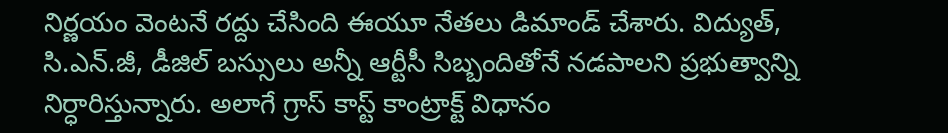నిర్ణయం వెంటనే రద్దు చేసింది ఈయూ నేతలు డిమాండ్ చేశారు. విద్యుత్, సి.ఎన్.జీ, డీజిల్ బస్సులు అన్నీ ఆర్టీసీ సిబ్బందితోనే నడపాలని ప్రభుత్వాన్ని నిర్ధారిస్తున్నారు. అలాగే గ్రాస్ కాస్ట్ కాంట్రాక్ట్ విధానం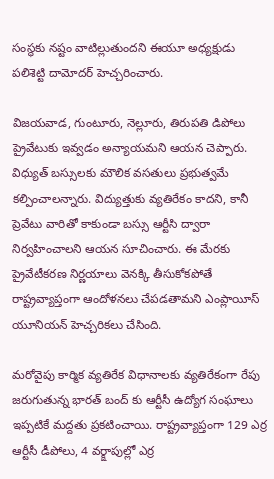సంస్థకు నష్టం వాటిల్లుతుందని ఈయూ అధ్యక్షుడు పలిశెట్టి దామోదర్ హెచ్చరించారు.

విజయవాడ, గుంటూరు, నెల్లూరు, తిరుపతి డిపోలు ప్రైవేటుకు ఇవ్వడం అన్యాయమని ఆయన చెప్పారు. విధ్యుత్ బస్సులకు మౌలిక వసతులు ప్రభుత్వమే కల్పించాలన్నారు. విద్యుత్తుకు వ్యతిరేకం కాదని, కానీ ప్రెవేటు వారితో కాకుండా బస్సు ఆర్టీసి ద్వారా నిర్వహించాలని ఆయన సూచించారు. ఈ మేరకు ప్రైవేటీకరణ నిర్ణయాలు వెనక్కి తీసుకోకపోతే రాష్ట్రవ్యాప్తంగా ఆందోళనలు చేపడతామని ఎంప్లాయీస్ యూనియన్ హెచ్చరికలు చేసింది.

మరోవైపు కార్మిక వ్యతిరేక విధానాలకు వ్యతిరేకంగా రేపు జరుగుతున్న భారత్ బంద్ కు ఆర్టీసీ ఉద్యోగ సంఘాలు ఇప్పటికే మద్దతు ప్రకటించాయి. రాష్ట్రవ్యాప్తంగా 129 ఎర్ర ఆర్టీసీ డీపోలు, 4 వర్క్షాపుల్లో ఎర్ర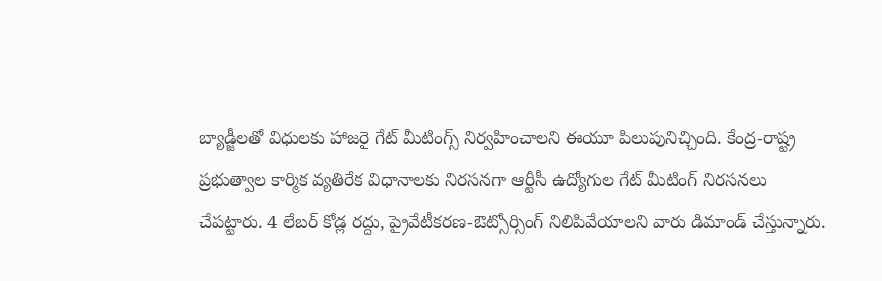బ్యాడ్జీలతో విధులకు హాజరై గేట్ మీటింగ్స్ నిర్వహించాలని ఈయూ పిలుపునిచ్చింది. కేంద్ర-రాష్ట్ర ప్రభుత్వాల కార్మిక వ్యతిరేక విధానాలకు నిరసనగా ఆర్టీసీ ఉద్యోగుల గేట్ మీటింగ్ నిరసనలు చేపట్టారు. 4 లేబర్ కోడ్ల రద్దు, ప్రైవేటీకరణ-ఔట్సోర్సింగ్ నిలిపివేయాలని వారు డిమాండ్ చేస్తున్నారు.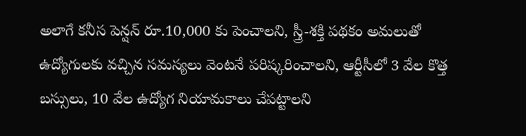అలాగే కనీస పెన్షన్ రూ.10,000 కు పెంచాలని, స్త్రీ-శక్తి పథకం అమలుతో ఉద్యోగులకు వచ్చిన సమస్యలు వెంటనే పరిష్కరించాలని, ఆర్టీసీలో 3 వేల కొత్త బస్సులు, 10 వేల ఉద్యోగ నియామకాలు చేపట్టాలని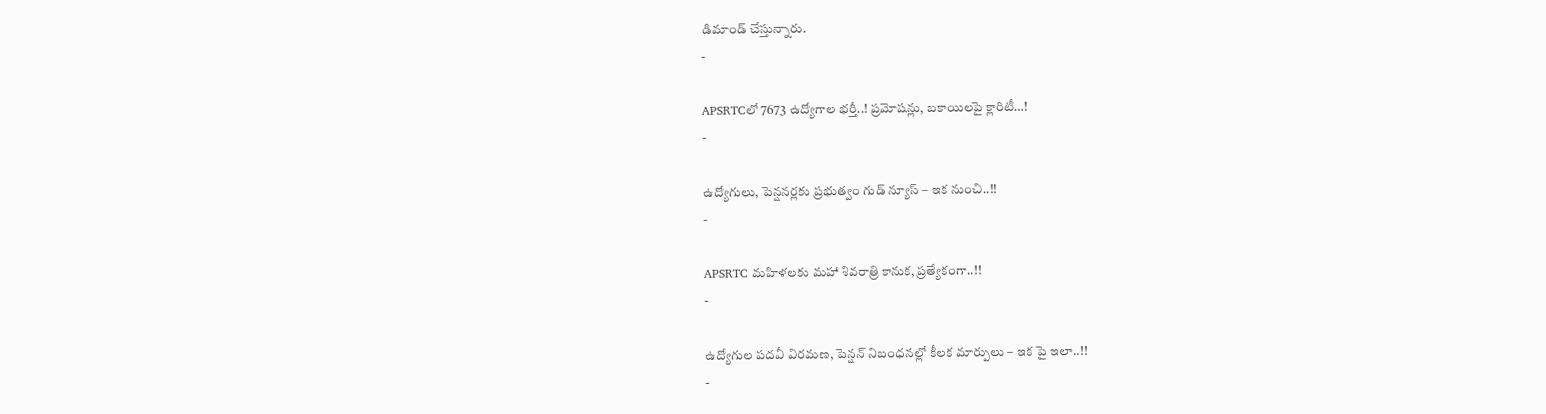డిమాండ్ చేస్తున్నారు.
-

APSRTCలో 7673 ఉద్యోగాల భర్తీ..! ప్రమోషన్లు, బకాయిలపై క్లారిటీ…!
-

ఉద్యోగులు, పెన్షనర్లకు ప్రభుత్వం గుడ్ న్యూస్ – ఇక నుంచి..!!
-

APSRTC మహిళలకు మహా శివరాత్రి కానుక, ప్రత్యేకంగా..!!
-

ఉద్యోగుల పదవీ విరమణ, పెన్షన్ నిబంధనల్లో కీలక మార్పులు – ఇక పై ఇలా..!!
-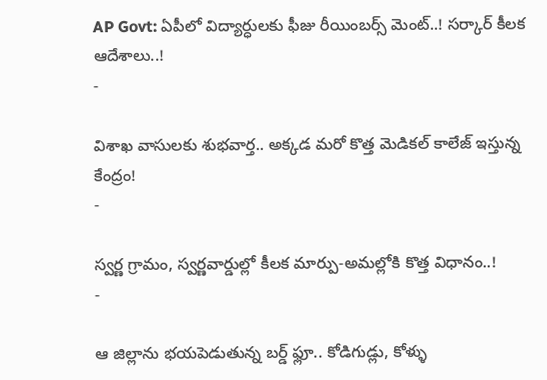AP Govt: ఏపీలో విద్యార్ధులకు ఫీజు రీయింబర్స్ మెంట్..! సర్కార్ కీలక ఆదేశాలు..!
-

విశాఖ వాసులకు శుభవార్త.. అక్కడ మరో కొత్త మెడికల్ కాలేజ్ ఇస్తున్న కేంద్రం!
-

స్వర్ణ గ్రామం, స్వర్ణవార్డుల్లో కీలక మార్పు-అమల్లోకి కొత్త విధానం..!
-

ఆ జిల్లాను భయపెడుతున్న బర్డ్ ఫ్లూ.. కోడిగుడ్లు, కోళ్ళు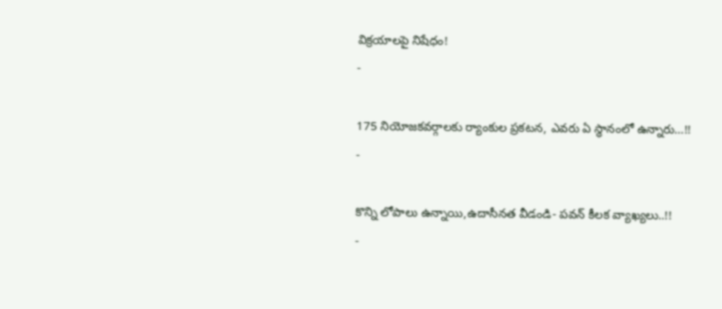విక్రయాలపై నిషేధం!
-

175 నియోజకవర్గాలకు ర్యాంకుల ప్రకటన, ఎవరు ఏ స్థానంలో ఉన్నారు…!!
-

కొన్ని లోపాలు ఉన్నాయి,ఉదాసీనత వీడండి- పవన్ కీలక వ్యాఖ్యలు..!!
-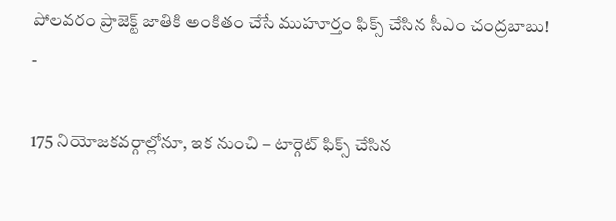పోలవరం ప్రాజెక్ట్ జాతికి అంకితం చేసే ముహూర్తం ఫిక్స్ చేసిన సీఎం చంద్రబాబు!
-

175 నియోజకవర్గాల్లోనూ, ఇక నుంచి – టార్గెట్ ఫిక్స్ చేసిన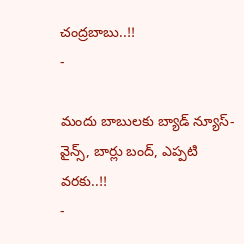చంద్రబాబు..!!
-

మందు బాబులకు బ్యాడ్ న్యూస్- వైన్స్, బార్లు బంద్, ఎప్పటి వరకు..!!
-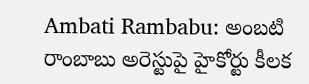Ambati Rambabu: అంబటి రాంబాబు అరెస్టుపై హైకోర్టు కీలక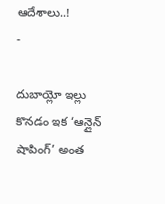ఆదేశాలు..!
-

దుబాయ్లో ఇల్లు కొనడం ఇక ‘ఆన్లైన్ షాపింగ్’ అంత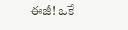ఈజీ! ఒకే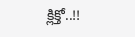క్లిక్తో..!!